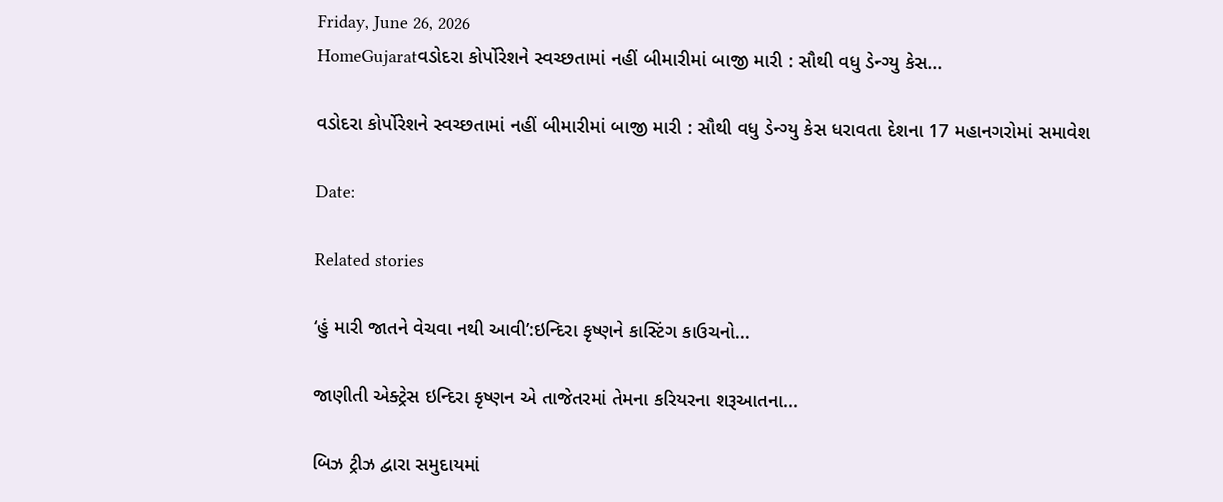Friday, June 26, 2026
HomeGujaratવડોદરા કોર્પોરેશને સ્વચ્છતામાં નહીં બીમારીમાં બાજી મારી : સૌથી વધુ ડેન્ગ્યુ કેસ...

વડોદરા કોર્પોરેશને સ્વચ્છતામાં નહીં બીમારીમાં બાજી મારી : સૌથી વધુ ડેન્ગ્યુ કેસ ધરાવતા દેશના 17 મહાનગરોમાં સમાવેશ

Date:

Related stories

‘હું મારી જાતને વેચવા નથી આવી’:ઇન્દિરા કૃષ્ણને કાસ્ટિંગ કાઉચનો...

જાણીતી એક્ટ્રેસ ઇન્દિરા કૃષ્ણન એ તાજેતરમાં તેમના કરિયરના શરૂઆતના...

બિઝ ટ્રીઝ દ્વારા સમુદાયમાં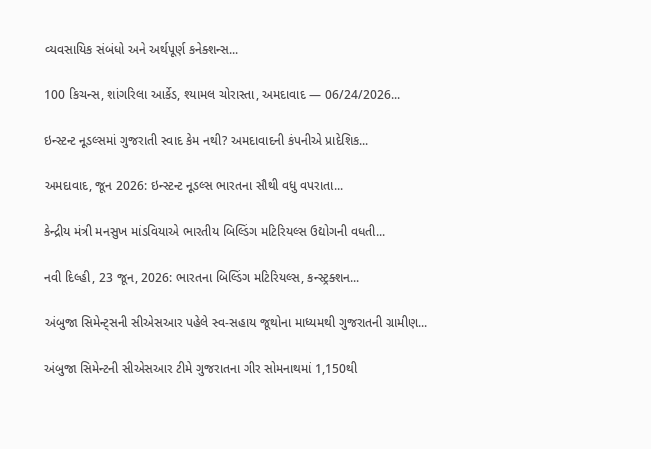વ્યવસાયિક સંબંધો અને અર્થપૂર્ણ કનેક્શન્સ...

100 કિચન્સ, શાંગરિલા આર્કેડ, શ્યામલ ચોરાસ્તા, અમદાવાદ — 06/24/2026...

ઇન્સ્ટન્ટ નૂડલ્સમાં ગુજરાતી સ્વાદ કેમ નથી? અમદાવાદની કંપનીએ પ્રાદેશિક...

અમદાવાદ, જૂન 2026: ઇન્સ્ટન્ટ નૂડલ્સ ભારતના સૌથી વધુ વપરાતા...

કેન્દ્રીય મંત્રી મનસુખ માંડવિયાએ ભારતીય બિલ્ડિંગ મટિરિયલ્સ ઉદ્યોગની વધતી...

નવી દિલ્હી, 23 જૂન, 2026: ભારતના બિલ્ડિંગ મટિરિયલ્સ, કન્સ્ટ્રક્શન...

અંબુજા સિમેન્ટ્સની સીએસઆર પહેલે સ્વ-સહાય જૂથોના માધ્યમથી ગુજરાતની ગ્રામીણ...

અંબુજા સિમેન્ટની સીએસઆર ટીમે ગુજરાતના ગીર સોમનાથમાં 1,150થી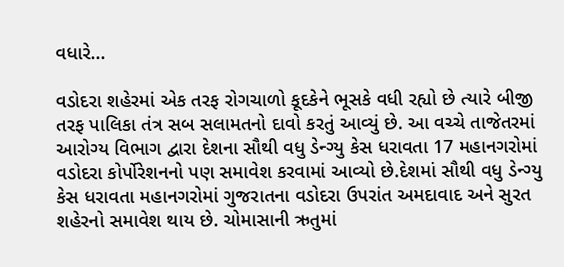વધારે...

વડોદરા શહેરમાં એક તરફ રોગચાળો કૂદકેને ભૂસકે વધી રહ્યો છે ત્યારે બીજી તરફ પાલિકા તંત્ર સબ સલામતનો દાવો કરતું આવ્યું છે. આ વચ્ચે તાજેતરમાં આરોગ્ય વિભાગ દ્વારા દેશના સૌથી વધુ ડેન્ગ્યુ કેસ ધરાવતા 17 મહાનગરોમાં વડોદરા કોર્પોરેશનનો પણ સમાવેશ કરવામાં આવ્યો છે.દેશમાં સૌથી વધુ ડેન્ગ્યુ કેસ ધરાવતા મહાનગરોમાં ગુજરાતના વડોદરા ઉપરાંત અમદાવાદ અને સુરત શહેરનો સમાવેશ થાય છે. ચોમાસાની ઋતુમાં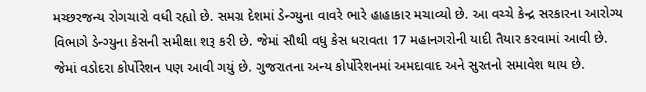મચ્છરજન્ય રોગચારો વધી રહ્યો છે. સમગ્ર દેશમાં ડેન્ગ્યુના વાવરે ભારે હાહાકાર મચાવ્યો છે. આ વચ્ચે કેન્દ્ર સરકારના આરોગ્ય વિભાગે ડેન્ગ્યુના કેસની સમીક્ષા શરૂ કરી છે. જેમાં સૌથી વધુ કેસ ધરાવતા 17 મહાનગરોની યાદી તૈયાર કરવામાં આવી છે. જેમાં વડોદરા કોર્પોરેશન પણ આવી ગયું છે. ગુજરાતના અન્ય કોર્પોરેશનમાં અમદાવાદ અને સુરતનો સમાવેશ થાય છે.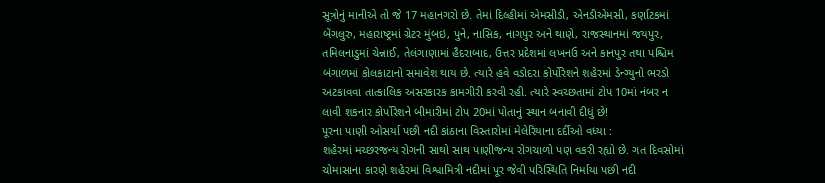સૂત્રોનું માનીએ તો જે 17 મહાનગરો છે. તેમાં દિલ્હીમાં એમસીડી, એનડીએમસી, કર્ણાટકમાં બેંગલુરુ, મહારાષ્ટ્રમાં ગ્રેટર મુંબઇ, પુને, નાસિક, નાગપુર અને થાણે, રાજસ્થાનમાં જયપુર, તમિલનાડુમાં ચેન્નાઈ, તેલંગાણામાં હૈદરાબાદ, ઉત્તર પ્રદેશમાં લખનઉ અને કાનપુર તથા પશ્ચિમ બંગાળમાં કોલકાટાનો સમાવેશ થાય છે. ત્યારે હવે વડોદરા કોર્પોરેશને શહેરમાં ડેન્ગ્યુનો ભરડો અટકાવવા તાત્કાલિક અસરકારક કામગીરી કરવી રહી. ત્યારે સ્વચ્છતામાં ટોપ 10માં નંબર ન લાવી શકનાર કોર્પોરેશને બીમારીમાં ટોપ 20માં પોતાનું સ્થાન બનાવી દીધું છે!
પૂરના પાણી ઓસર્યા પછી નદી કાંઠાના વિસ્તારોમાં મેલેરિયાના દર્દીઓ વધ્યા :
શહેરમાં મચ્છરજન્ય રોગની સાથો સાથ પાણીજન્ય રોગચાળો પણ વકરી રહ્યો છે. ગત દિવસોમાં ચોમાસાના કારણે શહેરમાં વિશ્વામિત્રી નદીમાં પૂર જેવી પરિસ્થિતિ નિર્માયા પછી નદી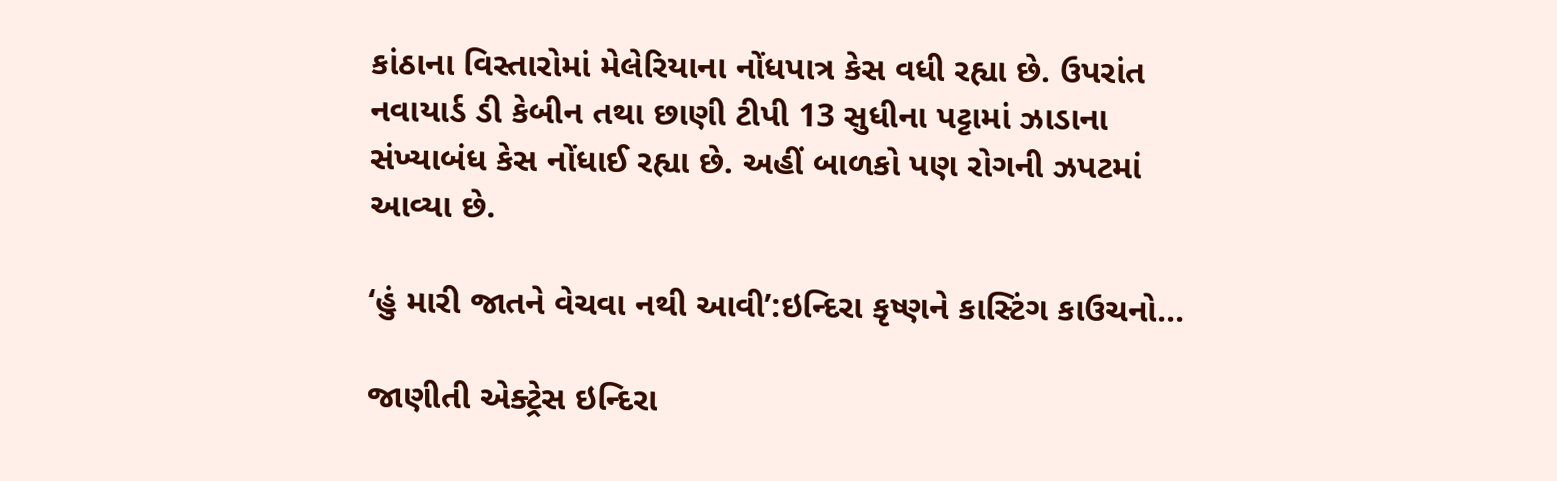કાંઠાના વિસ્તારોમાં મેલેરિયાના નોંધપાત્ર કેસ વધી રહ્યા છે. ઉપરાંત નવાયાર્ડ ડી કેબીન તથા છાણી ટીપી 13 સુધીના પટ્ટામાં ઝાડાના સંખ્યાબંધ કેસ નોંધાઈ રહ્યા છે. અહીં બાળકો પણ રોગની ઝપટમાં આવ્યા છે.

‘હું મારી જાતને વેચવા નથી આવી’:ઇન્દિરા કૃષ્ણને કાસ્ટિંગ કાઉચનો...

જાણીતી એક્ટ્રેસ ઇન્દિરા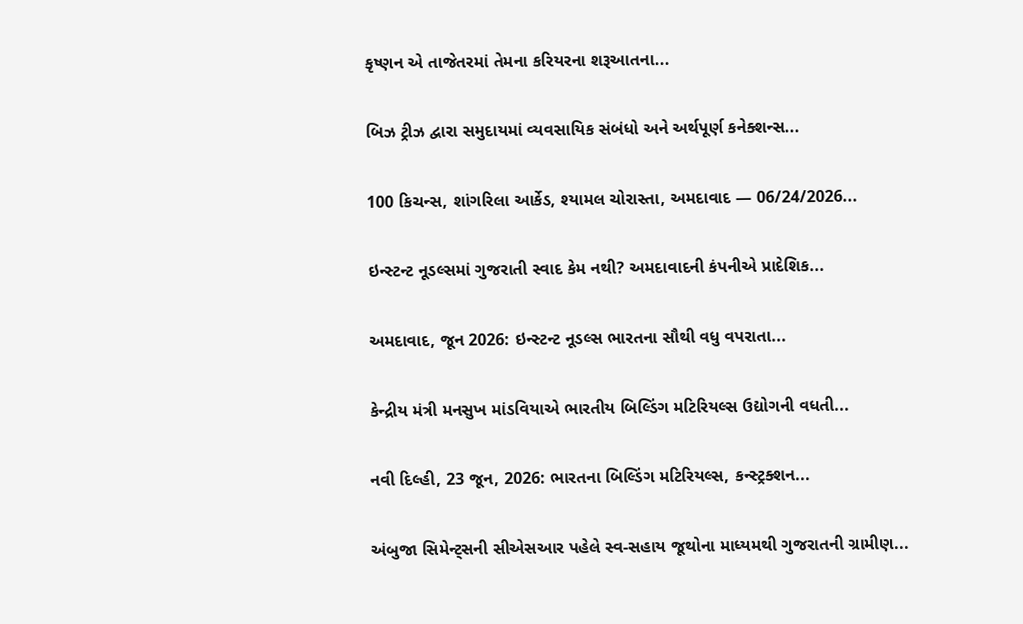કૃષ્ણન એ તાજેતરમાં તેમના કરિયરના શરૂઆતના...

બિઝ ટ્રીઝ દ્વારા સમુદાયમાં વ્યવસાયિક સંબંધો અને અર્થપૂર્ણ કનેક્શન્સ...

100 કિચન્સ, શાંગરિલા આર્કેડ, શ્યામલ ચોરાસ્તા, અમદાવાદ — 06/24/2026...

ઇન્સ્ટન્ટ નૂડલ્સમાં ગુજરાતી સ્વાદ કેમ નથી? અમદાવાદની કંપનીએ પ્રાદેશિક...

અમદાવાદ, જૂન 2026: ઇન્સ્ટન્ટ નૂડલ્સ ભારતના સૌથી વધુ વપરાતા...

કેન્દ્રીય મંત્રી મનસુખ માંડવિયાએ ભારતીય બિલ્ડિંગ મટિરિયલ્સ ઉદ્યોગની વધતી...

નવી દિલ્હી, 23 જૂન, 2026: ભારતના બિલ્ડિંગ મટિરિયલ્સ, કન્સ્ટ્રક્શન...

અંબુજા સિમેન્ટ્સની સીએસઆર પહેલે સ્વ-સહાય જૂથોના માધ્યમથી ગુજરાતની ગ્રામીણ...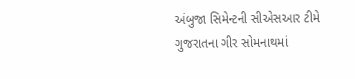અંબુજા સિમેન્ટની સીએસઆર ટીમે ગુજરાતના ગીર સોમનાથમાં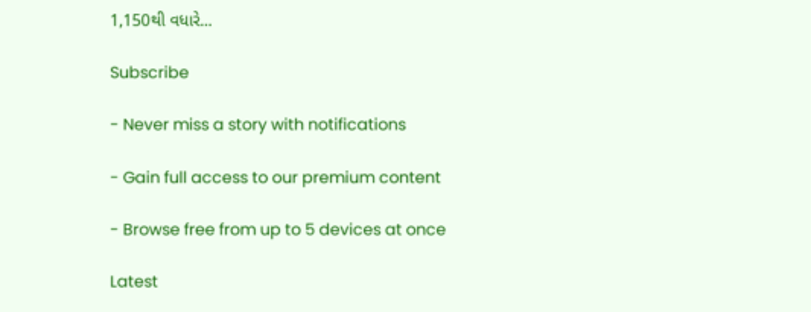1,150થી વધારે...

Subscribe

- Never miss a story with notifications

- Gain full access to our premium content

- Browse free from up to 5 devices at once

Latest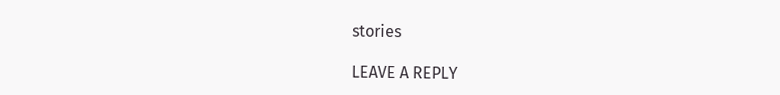stories

LEAVE A REPLY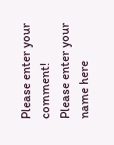Please enter your comment!
Please enter your name here